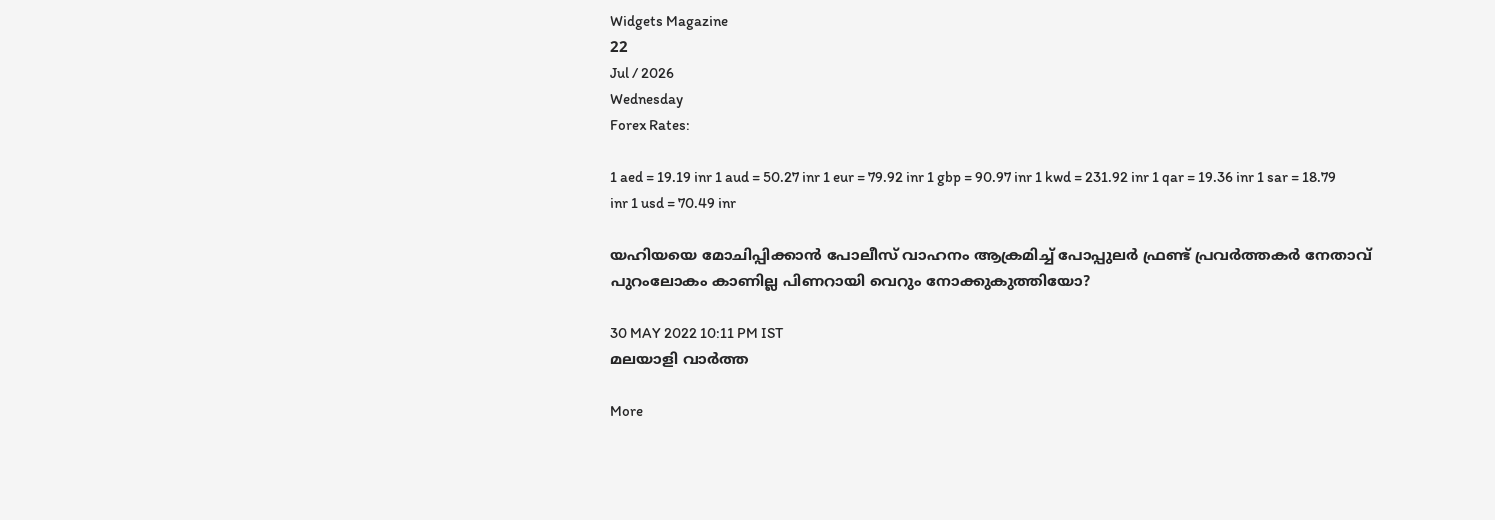Widgets Magazine
22
Jul / 2026
Wednesday
Forex Rates:

1 aed = 19.19 inr 1 aud = 50.27 inr 1 eur = 79.92 inr 1 gbp = 90.97 inr 1 kwd = 231.92 inr 1 qar = 19.36 inr 1 sar = 18.79 inr 1 usd = 70.49 inr

യഹിയയെ മോചിപ്പിക്കാന്‍ പോലീസ് വാഹനം ആക്രമിച്ച് പോപ്പുലര്‍ ഫ്രണ്ട് പ്രവര്‍ത്തകര്‍ നേതാവ് പുറംലോകം കാണില്ല പിണറായി വെറും നോക്കുകുത്തിയോ?

30 MAY 2022 10:11 PM IST
മലയാളി വാര്‍ത്ത

More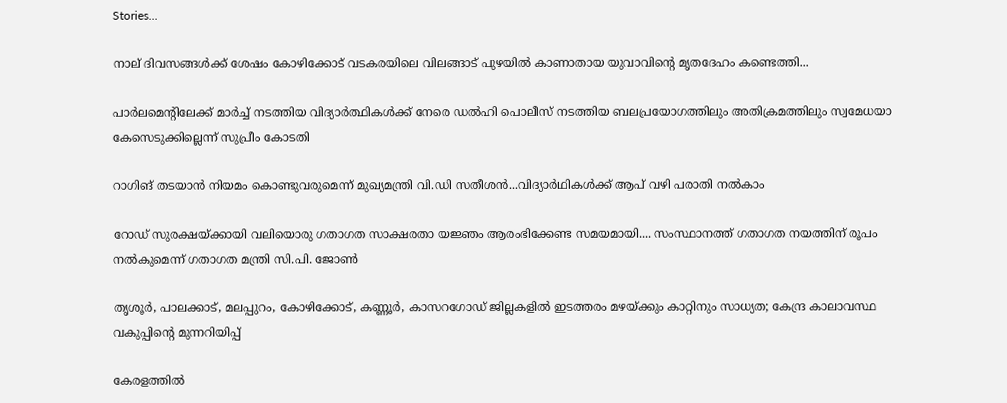Stories...

നാല് ദിവസങ്ങൾക്ക് ശേഷം കോഴിക്കോട് വടകരയിലെ വിലങ്ങാട് പുഴയിൽ കാണാതായ യുവാവിന്റെ മൃതദേഹം കണ്ടെത്തി...

പാർലമെന്റിലേക്ക് മാർച്ച് നടത്തിയ വിദ്യാർത്ഥികൾക്ക് നേരെ ഡൽഹി പൊലീസ് നടത്തിയ ബലപ്രയോഗത്തിലും അതിക്രമത്തിലും സ്വമേധയാ കേസെടുക്കില്ലെന്ന് സുപ്രീം കോടതി

റാഗിങ് തടയാൻ നിയമം കൊണ്ടുവരുമെന്ന് മുഖ്യമന്ത്രി വി.ഡി സതീശൻ...വിദ്യാർഥികൾക്ക് ആപ് വഴി പരാതി നൽകാം

റോഡ് സുരക്ഷയ്ക്കായി വലിയൊരു ഗതാഗത സാക്ഷരതാ യജ്ഞം ആരംഭിക്കേണ്ട സമയമായി.... സംസ്ഥാനത്ത് ഗതാഗത നയത്തിന് രൂപം നൽകുമെന്ന് ഗതാഗത മന്ത്രി സി.പി. ജോൺ

തൃശൂർ, പാലക്കാട്, മലപ്പുറം, കോഴിക്കോട്, കണ്ണൂർ, കാസറഗോഡ് ജില്ലകളിൽ ഇടത്തരം മഴയ്ക്കും കാറ്റിനും സാധ്യത; കേന്ദ്ര കാലാവസ്ഥ വകുപ്പിന്റെ മുന്നറിയിപ്പ്

കേരളത്തില്‍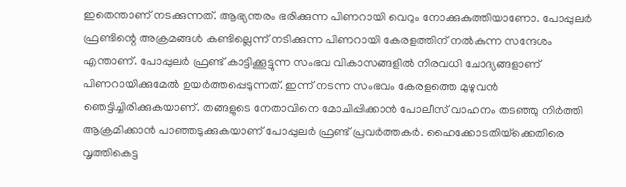ഇതെന്താണ് നടക്കുന്നത്. ആഭ്യന്തരം ഭരിക്കുന്ന പിണറായി വെറും നോക്കുകുത്തിയാണോ. പോപ്പുലര്‍ ഫ്രണ്ടിന്റെ അക്രമങ്ങള്‍ കണ്ടില്ലെന്ന് നടിക്കുന്ന പിണറായി കേരളത്തിന് നല്‍കുന്ന സന്ദേശം എന്താണ്. പോപ്പുലര്‍ ഫ്രണ്ട് കാട്ടിക്കൂട്ടുന്ന സംഭവ വികാസങ്ങളില്‍ നിരവധി ചോദ്യങ്ങളാണ് പിണറായിക്കുമേല്‍ ഉയര്‍ത്തപ്പെടുന്നത്. ഇന്ന് നടന്ന സംഭവം കേരളത്തെ മുഴുവന്‍ ഞെട്ടിച്ചിരിക്കുകയാണ്. തങ്ങളുടെ നേതാവിനെ മോചിപ്പിക്കാന്‍ പോലീസ് വാഹനം തടഞ്ഞു നിര്‍ത്തി ആക്രമിക്കാന്‍ പാഞ്ഞടുക്കുകയാണ് പോപ്പുലര്‍ ഫ്രണ്ട് പ്രവര്‍ത്തകര്‍. ഹൈക്കോടതിയ്‌ക്കെതിരെ വൃത്തികെട്ട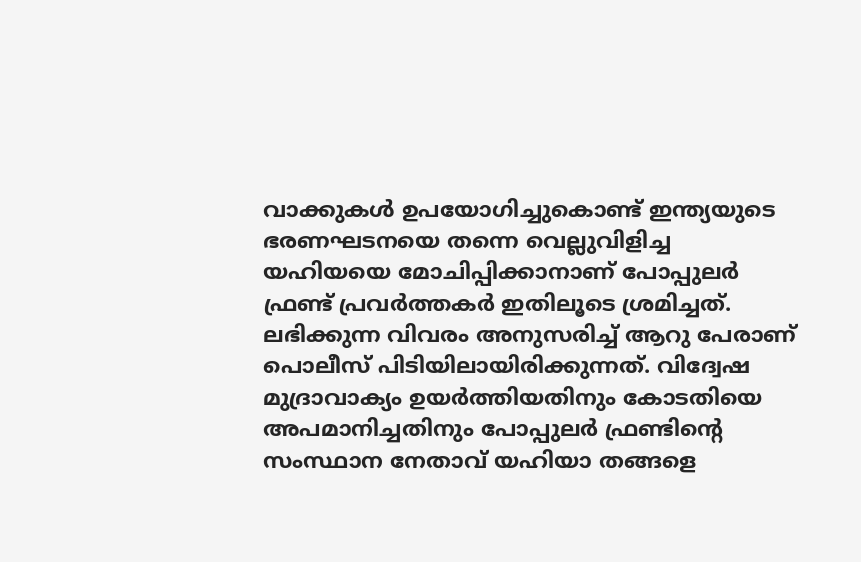വാക്കുകള്‍ ഉപയോഗിച്ചുകൊണ്ട് ഇന്ത്യയുടെ ഭരണഘടനയെ തന്നെ വെല്ലുവിളിച്ച യഹിയയെ മോചിപ്പിക്കാനാണ് പോപ്പുലര്‍ ഫ്രണ്ട് പ്രവര്‍ത്തകര്‍ ഇതിലൂടെ ശ്രമിച്ചത്. ലഭിക്കുന്ന വിവരം അനുസരിച്ച് ആറു പേരാണ് പൊലീസ് പിടിയിലായിരിക്കുന്നത്. വിദ്വേഷ മുദ്രാവാക്യം ഉയര്‍ത്തിയതിനും കോടതിയെ അപമാനിച്ചതിനും പോപ്പുലര്‍ ഫ്രണ്ടിന്റെ സംസ്ഥാന നേതാവ് യഹിയാ തങ്ങളെ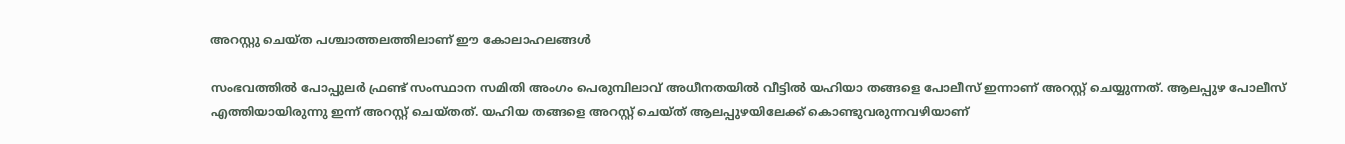അറസ്റ്റു ചെയ്ത പശ്ചാത്തലത്തിലാണ് ഈ കോലാഹലങ്ങള്‍

സംഭവത്തില്‍ പോപ്പുലര്‍ ഫ്രണ്ട് സംസ്ഥാന സമിതി അംഗം പെരുമ്പിലാവ് അധീനതയില്‍ വീട്ടില്‍ യഹിയാ തങ്ങളെ പോലീസ് ഇന്നാണ് അറസ്റ്റ് ചെയ്യുന്നത്. ആലപ്പുഴ പോലീസ് എത്തിയായിരുന്നു ഇന്ന് അറസ്റ്റ് ചെയ്തത്. യഹിയ തങ്ങളെ അറസ്റ്റ് ചെയ്ത് ആലപ്പുഴയിലേക്ക് കൊണ്ടുവരുന്നവഴിയാണ്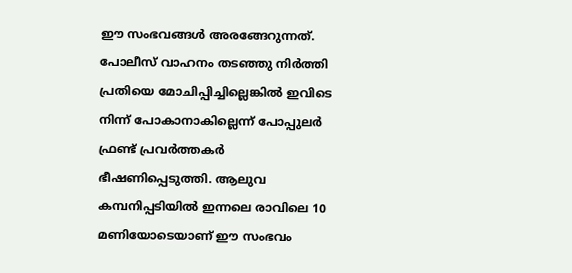ഈ സംഭവങ്ങള്‍ അരങ്ങേറുന്നത്. പോലീസ് വാഹനം തടഞ്ഞു നിര്‍ത്തി പ്രതിയെ മോചിപ്പിച്ചില്ലെങ്കില്‍ ഇവിടെ നിന്ന് പോകാനാകില്ലെന്ന് പോപ്പുലര്‍ ഫ്രണ്ട് പ്രവര്‍ത്തകര്‍ ഭീഷണിപ്പെടുത്തി. ആലുവ കമ്പനിപ്പടിയില്‍ ഇന്നലെ രാവിലെ 10 മണിയോടെയാണ് ഈ സംഭവം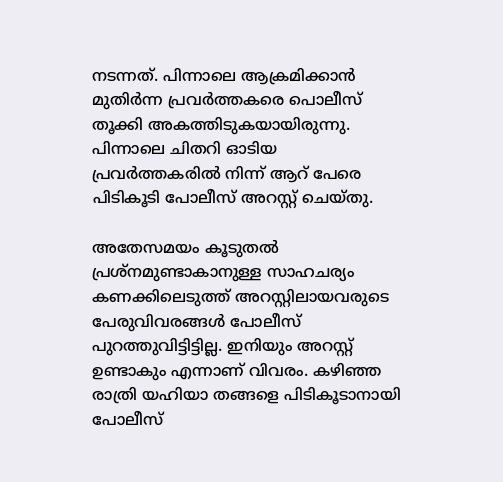നടന്നത്. പിന്നാലെ ആക്രമിക്കാന്‍ മുതിര്‍ന്ന പ്രവര്‍ത്തകരെ പൊലീസ് തൂക്കി അകത്തിടുകയായിരുന്നു. പിന്നാലെ ചിതറി ഓടിയ പ്രവര്‍ത്തകരില്‍ നിന്ന് ആറ് പേരെ പിടികൂടി പോലീസ് അറസ്റ്റ് ചെയ്തു.

അതേസമയം കൂടുതല്‍ പ്രശ്‌നമുണ്ടാകാനുള്ള സാഹചര്യം കണക്കിലെടുത്ത് അറസ്റ്റിലായവരുടെ പേരുവിവരങ്ങള്‍ പോലീസ് പുറത്തുവിട്ടിട്ടില്ല. ഇനിയും അറസ്റ്റ് ഉണ്ടാകും എന്നാണ് വിവരം. കഴിഞ്ഞ രാത്രി യഹിയാ തങ്ങളെ പിടികൂടാനായി പോലീസ്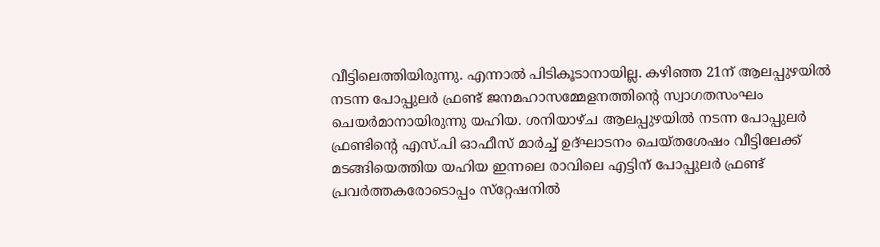വീട്ടിലെത്തിയിരുന്നു. എന്നാല്‍ പിടികൂടാനായില്ല. കഴിഞ്ഞ 21ന് ആലപ്പുഴയില്‍ നടന്ന പോപ്പുലര്‍ ഫ്രണ്ട് ജനമഹാസമ്മേളനത്തിന്റെ സ്വാഗതസംഘം ചെയര്‍മാനായിരുന്നു യഹിയ. ശനിയാഴ്ച ആലപ്പുഴയില്‍ നടന്ന പോപ്പുലര്‍ ഫ്രണ്ടിന്റെ എസ്.പി ഓഫീസ് മാര്‍ച്ച് ഉദ്ഘാടനം ചെയ്തശേഷം വീട്ടിലേക്ക് മടങ്ങിയെത്തിയ യഹിയ ഇന്നലെ രാവിലെ എട്ടിന് പോപ്പുലര്‍ ഫ്രണ്ട് പ്രവര്‍ത്തകരോടൊപ്പം സ്‌റ്റേഷനില്‍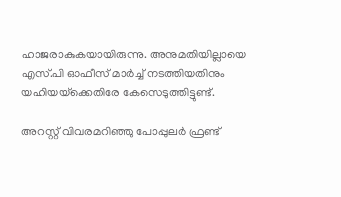ഹാജരാകുകയായിരുന്നു. അനുമതിയില്ലായെ എസ്.പി ഓഫീസ് മാര്‍ച്ച് നടത്തിയതിനും യഹിയയ്‌ക്കെതിരേ കേസെടുത്തിട്ടുണ്ട്.

അറസ്റ്റ് വിവരമറിഞ്ഞു പോപ്പുലര്‍ ഫ്രണ്ട്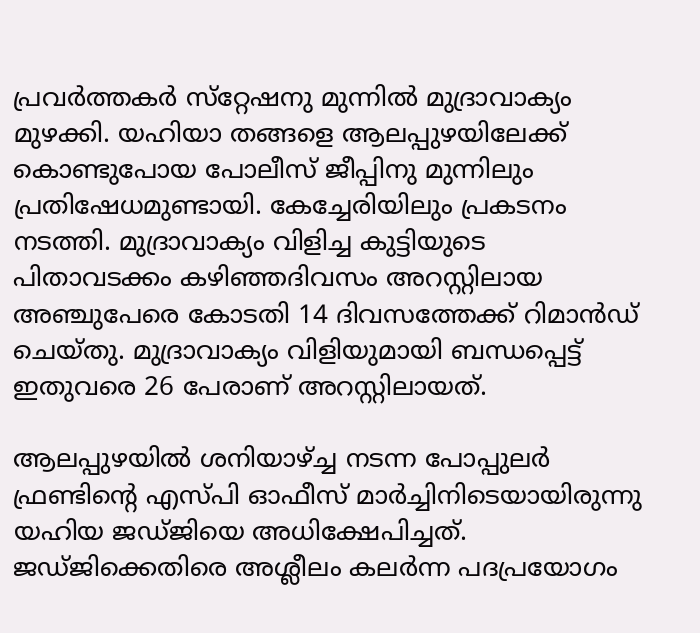പ്രവര്‍ത്തകര്‍ സ്‌റ്റേഷനു മുന്നില്‍ മുദ്രാവാക്യം മുഴക്കി. യഹിയാ തങ്ങളെ ആലപ്പുഴയിലേക്ക് കൊണ്ടുപോയ പോലീസ് ജീപ്പിനു മുന്നിലും പ്രതിഷേധമുണ്ടായി. കേച്ചേരിയിലും പ്രകടനം നടത്തി. മുദ്രാവാക്യം വിളിച്ച കുട്ടിയുടെ പിതാവടക്കം കഴിഞ്ഞദിവസം അറസ്റ്റിലായ അഞ്ചുപേരെ കോടതി 14 ദിവസത്തേക്ക് റിമാന്‍ഡ് ചെയ്തു. മുദ്രാവാക്യം വിളിയുമായി ബന്ധപ്പെട്ട് ഇതുവരെ 26 പേരാണ് അറസ്റ്റിലായത്.

ആലപ്പുഴയില്‍ ശനിയാഴ്ച്ച നടന്ന പോപ്പുലര്‍ ഫ്രണ്ടിന്റെ എസ്പി ഓഫീസ് മാര്‍ച്ചിനിടെയായിരുന്നു യഹിയ ജഡ്ജിയെ അധിക്ഷേപിച്ചത്. ജഡ്ജിക്കെതിരെ അശ്ലീലം കലര്‍ന്ന പദപ്രയോഗം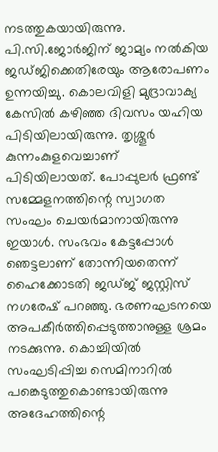നടത്തുകയായിരുന്നു. പി.സി.ജോര്‍ജിന് ജാമ്യം നല്‍കിയ ജഡ്ജിക്കെതിരേയും ആരോപണം ഉന്നയിച്ചു. കൊലവിളി മുദ്രാവാക്യ കേസില്‍ കഴിഞ്ഞ ദിവസം യഹിയ പിടിയിലായിരുന്നു. തൃശ്ശൂര്‍ കുന്നംകുളവെച്ചാണ് പിടിയിലായത്. പോപ്പുലര്‍ ഫ്രണ്ട് സമ്മേളനത്തിന്റെ സ്വാഗത സംഘം ചെയര്‍മാനായിരുന്നു ഇയാള്‍. സംഭവം കേട്ടപ്പോള്‍ ഞെട്ടലാണ് തോന്നിയതെന്ന് ഹൈക്കോടതി ജഡ്ജ് ജസ്റ്റിസ് നഗരേഷ് പറഞ്ഞു. ഭരണഘടനയെ അപകീര്‍ത്തിപ്പെടുത്താനുള്ള ശ്രമം നടക്കുന്നു. കൊച്ചിയില്‍ സംഘടിപ്പിച്ച സെമിനാറില്‍ പങ്കെടുത്തുകൊണ്ടായിരുന്നു അദേഹത്തിന്റെ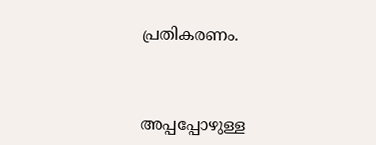പ്രതികരണം.



അപ്പപ്പോഴുള്ള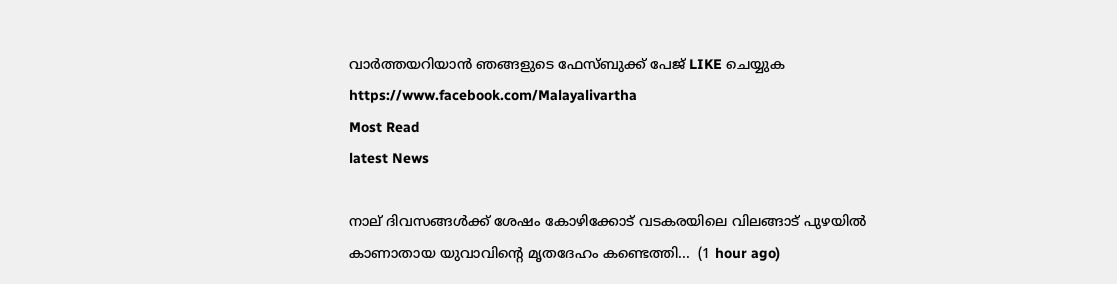വാര്‍ത്തയറിയാന്‍ ഞങ്ങളുടെ ഫേസ്‌ബുക്ക്‌ പേജ് LIKE ചെയ്യുക
https://www.facebook.com/Malayalivartha
Most Read
latest News

നാല് ദിവസങ്ങൾക്ക് ശേഷം കോഴിക്കോട് വടകരയിലെ വിലങ്ങാട് പുഴയിൽ കാണാതായ യുവാവിന്റെ മൃതദേഹം കണ്ടെത്തി...  (1 hour ago)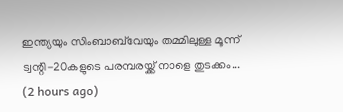ഇന്ത്യയും സിംബാബ്‌വേയും തമ്മിലുള്ള മൂന്ന് ട്വന്റി-20കളുടെ പരമ്പരയ്ക്ക് നാളെ തുടക്കം...  (2 hours ago)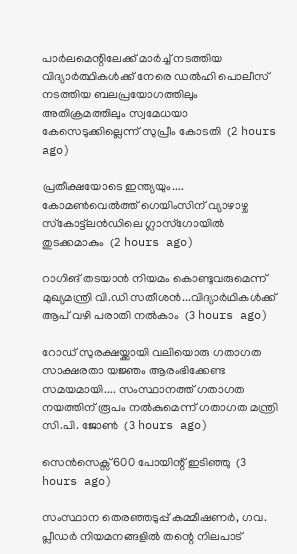പാർലമെന്റിലേക്ക് മാർച്ച് നടത്തിയ വിദ്യാർത്ഥികൾക്ക് നേരെ ഡൽഹി പൊലീസ് നടത്തിയ ബലപ്രയോഗത്തിലും അതിക്രമത്തിലും സ്വമേധയാ കേസെടുക്കില്ലെന്ന് സുപ്രീം കോടതി  (2 hours ago)

പ്രതീക്ഷയോടെ ഇന്ത്യയും.... കോമൺവെൽത്ത് ഗെയിംസിന് വ്യാഴാഴ്ച സ്‌കോട്ട്ലൻഡിലെ ഗ്ലാസ്ഗോയിൽ തുടക്കമാകും  (2 hours ago)

റാഗിങ് തടയാൻ നിയമം കൊണ്ടുവരുമെന്ന് മുഖ്യമന്ത്രി വി.ഡി സതീശൻ...വിദ്യാർഥികൾക്ക് ആപ് വഴി പരാതി നൽകാം  (3 hours ago)

റോഡ് സുരക്ഷയ്ക്കായി വലിയൊരു ഗതാഗത സാക്ഷരതാ യജ്ഞം ആരംഭിക്കേണ്ട സമയമായി.... സംസ്ഥാനത്ത് ഗതാഗത നയത്തിന് രൂപം നൽകുമെന്ന് ഗതാഗത മന്ത്രി സി.പി. ജോൺ  (3 hours ago)

സെൻസെക്സ് 600 പോയിന്റ് ഇടിഞ്ഞു  (3 hours ago)

സംസ്ഥാന തെരഞ്ഞടുപ്പ് കമ്മീഷണർ, ഗവ. പ്ലീഡർ നിയമനങ്ങളിൽ തന്റെ നിലപാട്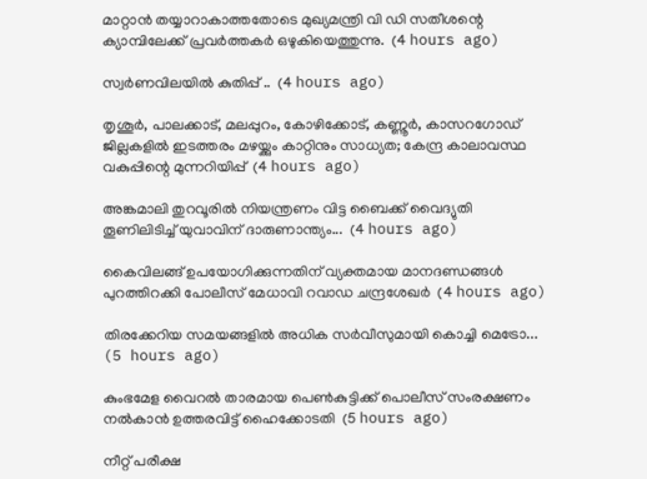മാറ്റാൻ തയ്യാറാകാത്തതോടെ മുഖ്യമന്ത്രി വി ഡി സതീശന്റെ ക്യാമ്പിലേക്ക് പ്രവർത്തകർ ഒഴുകിയെത്തുന്നു.  (4 hours ago)

സ്വർണവിലയിൽ കുതിപ്പ് ..  (4 hours ago)

തൃശൂർ, പാലക്കാട്, മലപ്പുറം, കോഴിക്കോട്, കണ്ണൂർ, കാസറഗോഡ് ജില്ലകളിൽ ഇടത്തരം മഴയ്ക്കും കാറ്റിനും സാധ്യത; കേന്ദ്ര കാലാവസ്ഥ വകുപ്പിന്റെ മുന്നറിയിപ്പ്  (4 hours ago)

അങ്കമാലി തുറവൂരിൽ നിയന്ത്രണം വിട്ട ബൈക്ക് വൈദ്യുതി തൂണിലിടിച്ച് യുവാവിന് ദാരുണാന്ത്യം...  (4 hours ago)

കൈവിലങ്ങ് ഉപയോഗിക്കുന്നതിന് വ്യക്തമായ മാനദണ്ഡങ്ങൾ പുറത്തിറക്കി പോലീസ് മേധാവി റവാഡ ചന്ദ്രശേഖർ  (4 hours ago)

തിരക്കേറിയ സമയങ്ങളില്‍ അധിക സര്‍വീസുമായി കൊച്ചി മെട്രോ...  (5 hours ago)

കുംഭമേള വൈറല്‍ താരമായ പെണ്‍കുട്ടിക്ക് പൊലീസ് സംരക്ഷണം നല്‍കാന്‍ ഉത്തരവിട്ട് ഹൈക്കോടതി  (5 hours ago)

നീറ്റ് പരീക്ഷ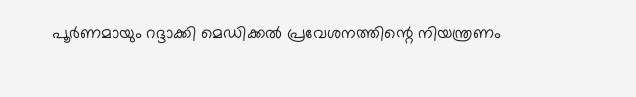പൂർണമായും റദ്ദാക്കി മെഡിക്കൽ പ്രവേശനത്തിന്റെ നിയന്ത്രണം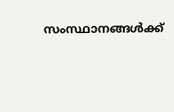സംസ്ഥാനങ്ങൾക്ക്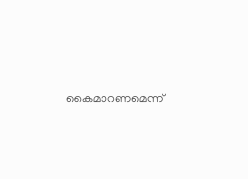കൈമാറണമെന്ന്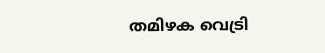തമിഴക വെട്രി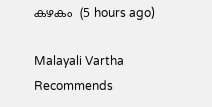കഴകം  (5 hours ago)

Malayali Vartha Recommends